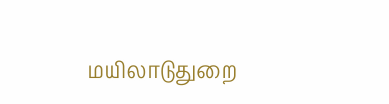மயிலாடுதுறை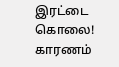இரட்டை கொலை! காரணம்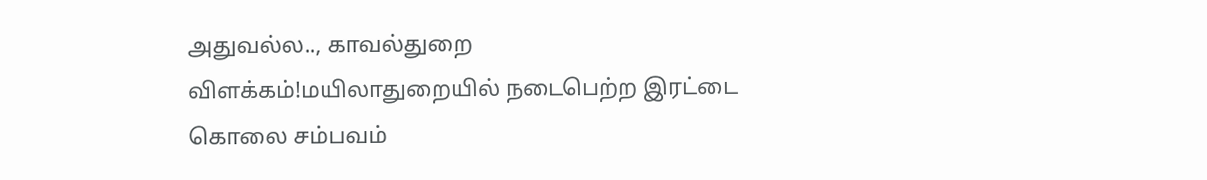அதுவல்ல.., காவல்துறை விளக்கம்!மயிலாதுறையில் நடைபெற்ற இரட்டை கொலை சம்பவம்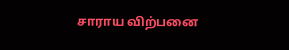சாராய விற்பனை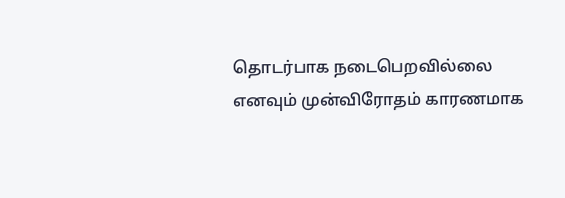தொடர்பாக நடைபெறவில்லை எனவும் முன்விரோதம் காரணமாக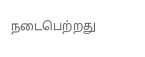நடைபெற்றது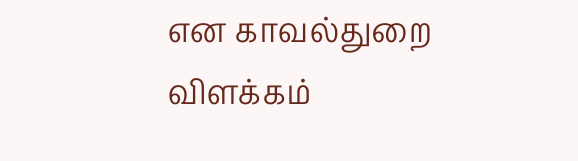என காவல்துறை விளக்கம்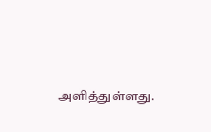அளித்துள்ளது.